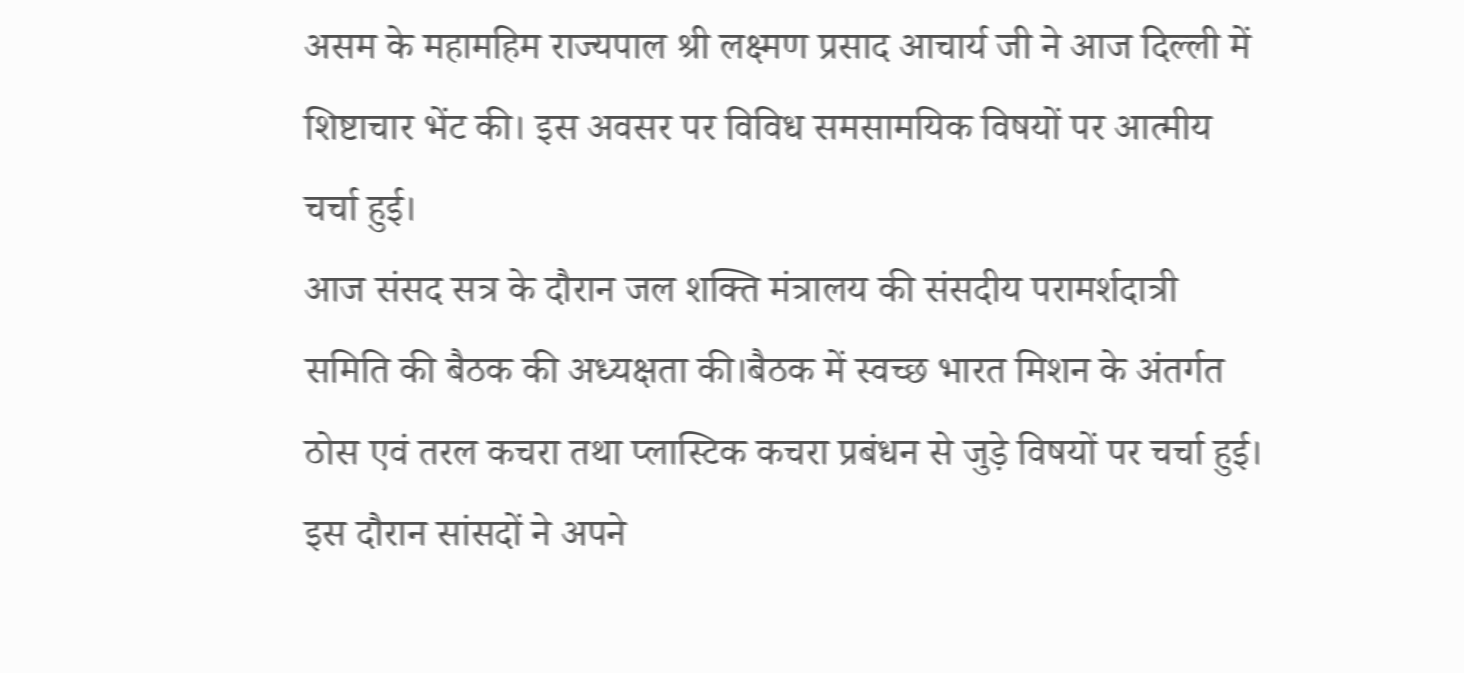असम के महामहिम राज्यपाल श्री लक्ष्मण प्रसाद आचार्य जी ने आज दिल्ली में शिष्टाचार भेंट की। इस अवसर पर विविध समसामयिक विषयों पर आत्मीय चर्चा हुई।
आज संसद सत्र के दौरान जल शक्ति मंत्रालय की संसदीय परामर्शदात्री समिति की बैठक की अध्यक्षता की।बैठक में स्वच्छ भारत मिशन के अंतर्गत ठोस एवं तरल कचरा तथा प्लास्टिक कचरा प्रबंधन से जुड़े विषयों पर चर्चा हुई। इस दौरान सांसदों ने अपने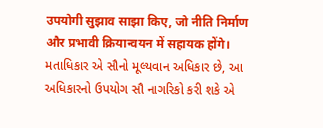उपयोगी सुझाव साझा किए, जो नीति निर्माण और प्रभावी क्रियान्वयन में सहायक होंगे।
મતાધિકાર એ સૌનો મૂલ્યવાન અધિકાર છે, આ અધિકારનો ઉપયોગ સૌ નાગરિકો કરી શકે એ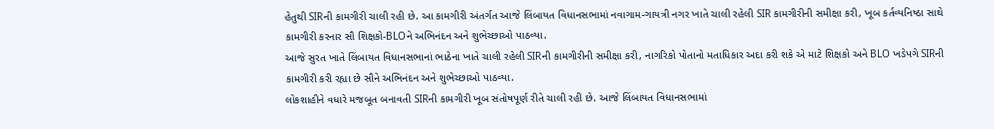હેતુથી SIRની કામગીરી ચાલી રહી છે. આ કામગીરી અંતર્ગત આજે લિંબાયત વિધાનસભામાં નવાગામ-ગાયત્રી નગર ખાતે ચાલી રહેલી SIR કામગીરીની સમીક્ષા કરી, ખૂબ કર્તવ્યનિષ્ઠા સાથે કામગીરી કરનાર સૌ શિક્ષકો-BLOને અભિનંદન અને શુભેચ્છાઓ પાઠવ્યા.
આજે સુરત ખાતે લિંબાયત વિધાનસભાનાં ભાઠેના ખાતે ચાલી રહેલી SIRની કામગીરીની સમીક્ષા કરી, નાગરિકો પોતાનો મતાધિકાર અદા કરી શકે એ માટે શિક્ષકો અને BLO ખડેપગે SIRની કામગીરી કરી રહ્યા છે સૌને અભિનંદન અને શુભેચ્છાઓ પાઠવ્યા.
લોકશાહીને વધારે મજબૂત બનાવતી SIRની કામગીરી ખૂબ સંતોષપૂર્ણ રીતે ચાલી રહી છે. આજે લિંબાયત વિધાનસભામાં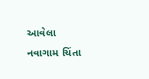આવેલા નવાગામ ચિંતા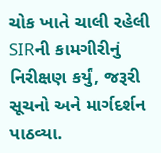ચોક ખાતે ચાલી રહેલી SIRની કામગીરીનું નિરીક્ષણ કર્યું, જરૂરી સૂચનો અને માર્ગદર્શન પાઠવ્યા.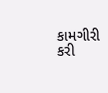કામગીરી કરી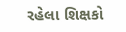રહેલા શિક્ષકો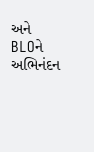અને BLOને અભિનંદન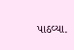પાઠવ્યા.